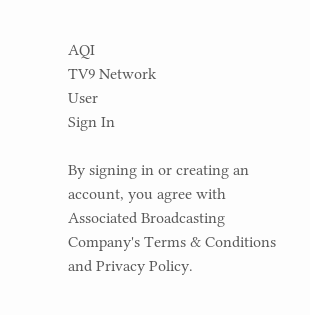AQI
TV9 Network
User
Sign In

By signing in or creating an account, you agree with Associated Broadcasting Company's Terms & Conditions and Privacy Policy.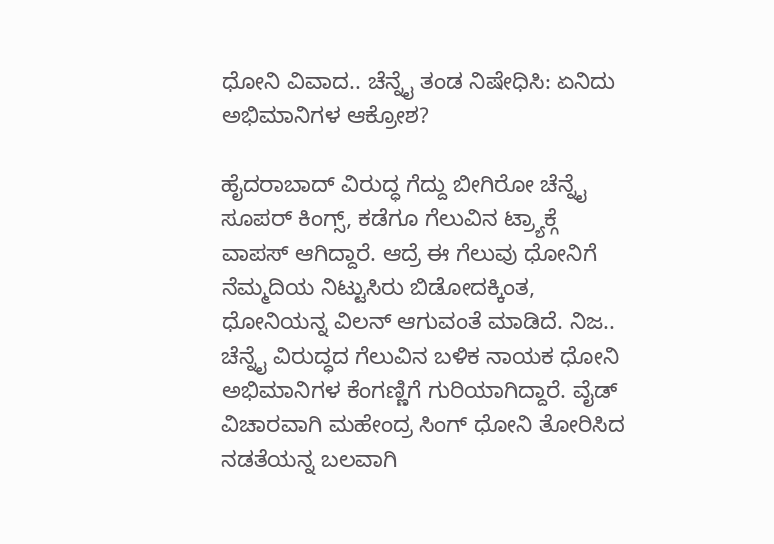ಧೋನಿ ವಿವಾದ.. ಚೆನ್ನೈ ತಂಡ ನಿಷೇಧಿಸಿ: ಏನಿದು ಅಭಿಮಾನಿಗಳ ಆಕ್ರೋಶ?

ಹೈದರಾಬಾದ್ ವಿರುದ್ಧ ಗೆದ್ದು ಬೀಗಿರೋ ಚೆನ್ನೈ ಸೂಪರ್ ಕಿಂಗ್ಸ್, ಕಡೆಗೂ ಗೆಲುವಿನ ಟ್ರ್ಯಾಕ್ಗೆ ವಾಪಸ್ ಆಗಿದ್ದಾರೆ. ಆದ್ರೆ ಈ ಗೆಲುವು ಧೋನಿಗೆ ನೆಮ್ಮದಿಯ ನಿಟ್ಟುಸಿರು ಬಿಡೋದಕ್ಕಿಂತ, ಧೋನಿಯನ್ನ ವಿಲನ್ ಆಗುವಂತೆ ಮಾಡಿದೆ. ನಿಜ.. ಚೆನ್ನೈ ವಿರುದ್ಧದ ಗೆಲುವಿನ ಬಳಿಕ ನಾಯಕ ಧೋನಿ ಅಭಿಮಾನಿಗಳ ಕೆಂಗಣ್ಣಿಗೆ ಗುರಿಯಾಗಿದ್ದಾರೆ. ವೈಡ್ ವಿಚಾರವಾಗಿ ಮಹೇಂದ್ರ ಸಿಂಗ್ ಧೋನಿ ತೋರಿಸಿದ ನಡತೆಯನ್ನ ಬಲವಾಗಿ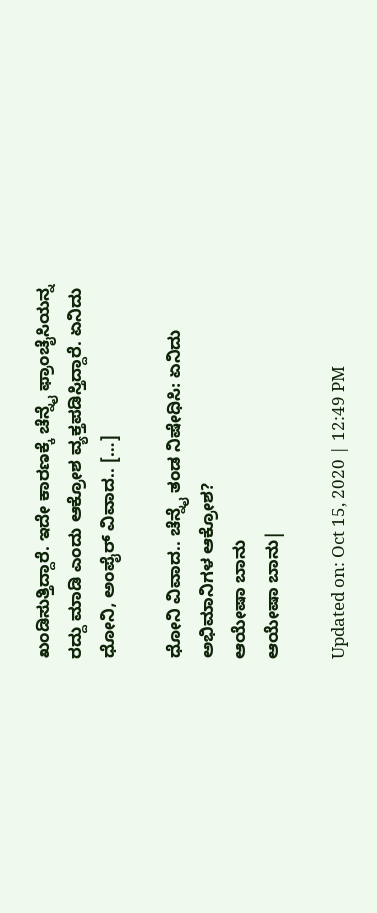ಖಂಡಿಸುತ್ತಿದ್ದಾರೆ. ಇದೇ ಕಾರಣಕ್ಕೆ ಚೆನ್ನೈ ಫ್ರಾಂಚೈಸಿಯನ್ನ ರದ್ದು ಮಾಡಿ ಎಂದು ಆಕ್ರೋಶ ವ್ಯಕ್ತಪಡಿಸ್ತಿದ್ದಾರೆ. ಏನಿದು ಧೋನಿ, ಅಂಪೈರ್ ವಿವಾದ.. […]

ಧೋನಿ ವಿವಾದ.. ಚೆನ್ನೈ ತಂಡ ನಿಷೇಧಿಸಿ: ಏನಿದು ಅಭಿಮಾನಿಗಳ ಆಕ್ರೋಶ?
ಆಯೇಷಾ ಬಾನು
ಆಯೇಷಾ ಬಾನು|

Updated on: Oct 15, 2020 | 12:49 PM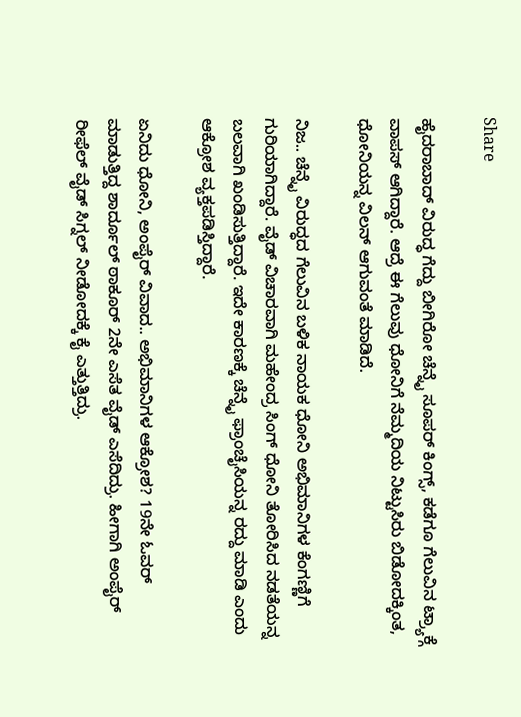Share

ಹೈದರಾಬಾದ್ ವಿರುದ್ಧ ಗೆದ್ದು ಬೀಗಿರೋ ಚೆನ್ನೈ ಸೂಪರ್ ಕಿಂಗ್ಸ್, ಕಡೆಗೂ ಗೆಲುವಿನ ಟ್ರ್ಯಾಕ್ಗೆ ವಾಪಸ್ ಆಗಿದ್ದಾರೆ. ಆದ್ರೆ ಈ ಗೆಲುವು ಧೋನಿಗೆ ನೆಮ್ಮದಿಯ ನಿಟ್ಟುಸಿರು ಬಿಡೋದಕ್ಕಿಂತ, ಧೋನಿಯನ್ನ ವಿಲನ್ ಆಗುವಂತೆ ಮಾಡಿದೆ.

ನಿಜ.. ಚೆನ್ನೈ ವಿರುದ್ಧದ ಗೆಲುವಿನ ಬಳಿಕ ನಾಯಕ ಧೋನಿ ಅಭಿಮಾನಿಗಳ ಕೆಂಗಣ್ಣಿಗೆ ಗುರಿಯಾಗಿದ್ದಾರೆ. ವೈಡ್ ವಿಚಾರವಾಗಿ ಮಹೇಂದ್ರ ಸಿಂಗ್ ಧೋನಿ ತೋರಿಸಿದ ನಡತೆಯನ್ನ ಬಲವಾಗಿ ಖಂಡಿಸುತ್ತಿದ್ದಾರೆ. ಇದೇ ಕಾರಣಕ್ಕೆ ಚೆನ್ನೈ ಫ್ರಾಂಚೈಸಿಯನ್ನ ರದ್ದು ಮಾಡಿ ಎಂದು ಆಕ್ರೋಶ ವ್ಯಕ್ತಪಡಿಸ್ತಿದ್ದಾರೆ.

ಏನಿದು ಧೋನಿ, ಅಂಪೈರ್ ವಿವಾದ.. ಅಭಿಮಾನಿಗಳ ಆಕ್ರೋಶ? 19ನೇ ಓವರ್ ಮಾಡುತ್ತಿದ್ದ ಶಾರ್ದೂಲ್ ಠಾಕೂರ್ 2ನೇ ಎಸೆತ ವೈಡ್ ಎಸೆದಿದ್ರು. ಹೀಗಾಗಿ ಅಂಪೈರ್ ರೀಫೆಲ್ ವೈಡ್ ಸಿಗ್ನಲ್ ನೀಡೋದಕ್ಕೆ ಕೈ ಎತ್ತುತ್ತಿದ್ರು.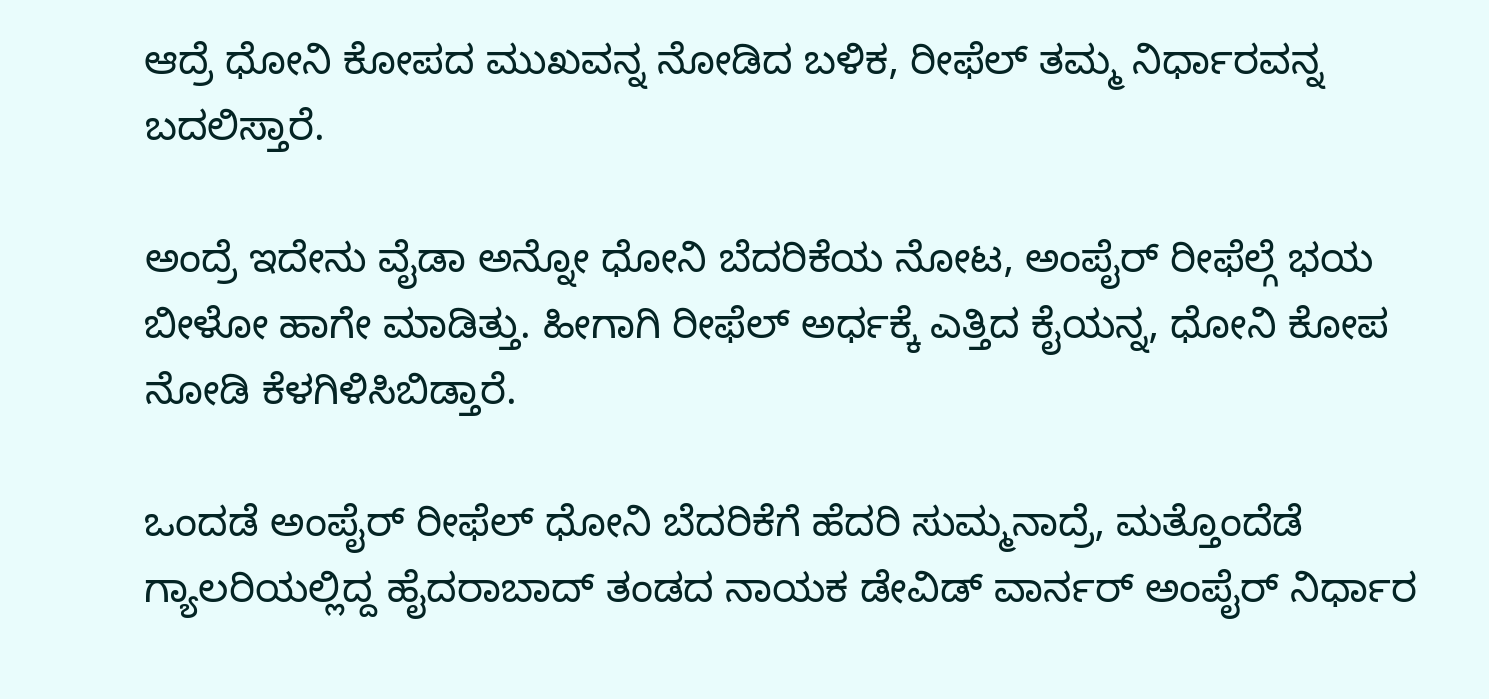ಆದ್ರೆ ಧೋನಿ ಕೋಪದ ಮುಖವನ್ನ ನೋಡಿದ ಬಳಿಕ, ರೀಫೆಲ್ ತಮ್ಮ ನಿರ್ಧಾರವನ್ನ ಬದಲಿಸ್ತಾರೆ.

ಅಂದ್ರೆ ಇದೇನು ವೈಡಾ ಅನ್ನೋ ಧೋನಿ ಬೆದರಿಕೆಯ ನೋಟ, ಅಂಪೈರ್ ರೀಫೆಲ್ಗೆ ಭಯ ಬೀಳೋ ಹಾಗೇ ಮಾಡಿತ್ತು. ಹೀಗಾಗಿ ರೀಫೆಲ್ ಅರ್ಧಕ್ಕೆ ಎತ್ತಿದ ಕೈಯನ್ನ, ಧೋನಿ ಕೋಪ ನೋಡಿ ಕೆಳಗಿಳಿಸಿಬಿಡ್ತಾರೆ.

ಒಂದಡೆ ಅಂಪೈರ್ ರೀಫೆಲ್ ಧೋನಿ ಬೆದರಿಕೆಗೆ ಹೆದರಿ ಸುಮ್ಮನಾದ್ರೆ, ಮತ್ತೊಂದೆಡೆ ಗ್ಯಾಲರಿಯಲ್ಲಿದ್ದ ಹೈದರಾಬಾದ್ ತಂಡದ ನಾಯಕ ಡೇವಿಡ್ ವಾರ್ನರ್ ಅಂಪೈರ್ ನಿರ್ಧಾರ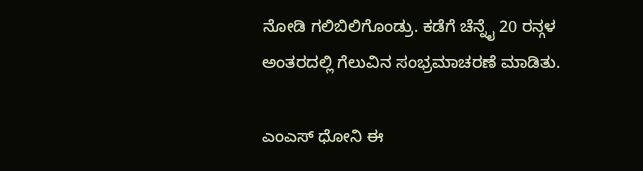ನೋಡಿ ಗಲಿಬಿಲಿಗೊಂಡ್ರು. ಕಡೆಗೆ ಚೆನ್ನೈ 20 ರನ್ಗಳ ಅಂತರದಲ್ಲಿ ಗೆಲುವಿನ ಸಂಭ್ರಮಾಚರಣೆ ಮಾಡಿತು.

ಎಂಎಸ್‌ ಧೋನಿ ಈ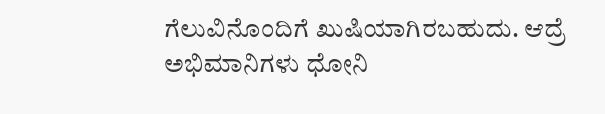ಗೆಲುವಿನೊಂದಿಗೆ ಖುಷಿಯಾಗಿರಬಹುದು. ಆದ್ರೆ ಅಭಿಮಾನಿಗಳು ಧೋನಿ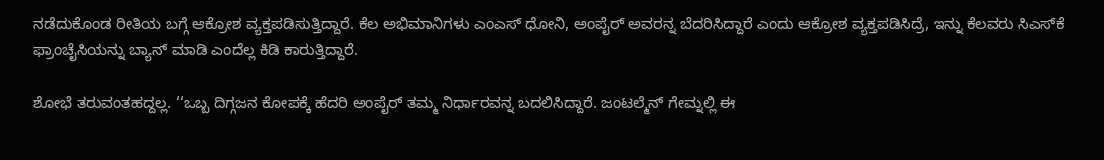ನಡೆದುಕೊಂಡ ರೀತಿಯ ಬಗ್ಗೆ ಆಕ್ರೋಶ ವ್ಯಕ್ತಪಡಿಸುತ್ತಿದ್ದಾರೆ. ಕೆಲ ಅಭಿಮಾನಿಗಳು ಎಂಎಸ್‌ ಧೋನಿ, ಅಂಪೈರ್‌ ಅವರನ್ನ ಬೆದರಿಸಿದ್ದಾರೆ ಎಂದು ಆಕ್ರೋಶ ವ್ಯಕ್ತಪಡಿಸಿದ್ರೆ, ಇನ್ನು ಕೆಲವರು ಸಿಎಸ್‌ಕೆ ಫ್ರಾಂಚೈಸಿಯನ್ನು ಬ್ಯಾನ್‌ ಮಾಡಿ ಎಂದೆಲ್ಲ ಕಿಡಿ ಕಾರುತ್ತಿದ್ದಾರೆ.

ಶೋಭೆ ತರುವಂತಹದ್ದಲ್ಲ. ‘‘ಒಬ್ಬ ದಿಗ್ಗಜನ ಕೋಪಕ್ಕೆ ಹೆದರಿ ಅಂಪೈರ್ ತಮ್ಮ ನಿರ್ಧಾರವನ್ನ ಬದಲಿಸಿದ್ದಾರೆ. ಜಂಟಲ್ಮೆನ್ ಗೇಮ್ನಲ್ಲಿ ಈ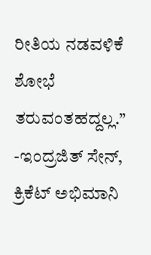ರೀತಿಯ ನಡವಳಿಕೆ ಶೋಭೆ ತರುವಂತಹದ್ದಲ್ಲ.’’ -ಇಂದ್ರಜಿತ್ ಸೇನ್, ಕ್ರಿಕೆಟ್ ಅಭಿಮಾನಿ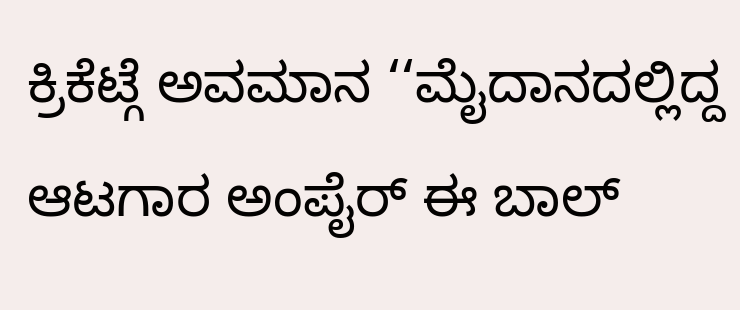ಕ್ರಿಕೆಟ್ಗೆ ಅವಮಾನ ‘‘ಮೈದಾನದಲ್ಲಿದ್ದ ಆಟಗಾರ ಅಂಪೈರ್ ಈ ಬಾಲ್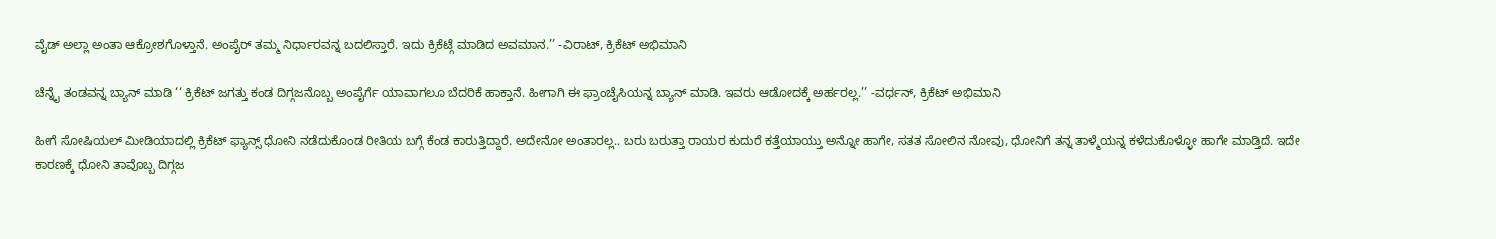ವೈಡ್ ಅಲ್ಲಾ ಅಂತಾ ಆಕ್ರೋಶಗೊಳ್ತಾನೆ. ಅಂಪೈರ್ ತಮ್ಮ ನಿರ್ಧಾರವನ್ನ ಬದಲಿಸ್ತಾರೆ. ಇದು ಕ್ರಿಕೆಟ್ಗೆ ಮಾಡಿದ ಅವಮಾನ.’’ -ವಿರಾಟ್, ಕ್ರಿಕೆಟ್ ಅಭಿಮಾನಿ

ಚೆನ್ನೈ ತಂಡವನ್ನ ಬ್ಯಾನ್ ಮಾಡಿ ‘‘ ಕ್ರಿಕೆಟ್ ಜಗತ್ತು ಕಂಡ ದಿಗ್ಗಜನೊಬ್ಬ ಅಂಪೈರ್ಗೆ ಯಾವಾಗಲೂ ಬೆದರಿಕೆ ಹಾಕ್ತಾನೆ. ಹೀಗಾಗಿ ಈ ಫ್ರಾಂಚೈಸಿಯನ್ನ ಬ್ಯಾನ್ ಮಾಡಿ. ಇವರು ಆಡೋದಕ್ಕೆ ಅರ್ಹರಲ್ಲ.’’ -ವರ್ಧನ್, ಕ್ರಿಕೆಟ್ ಅಭಿಮಾನಿ

ಹೀಗೆ ಸೋಷಿಯಲ್ ಮೀಡಿಯಾದಲ್ಲಿ ಕ್ರಿಕೆಟ್ ಫ್ಯಾನ್ಸ್ ಧೋನಿ ನಡೆದುಕೊಂಡ ರೀತಿಯ ಬಗ್ಗೆ ಕೆಂಡ ಕಾರುತ್ತಿದ್ದಾರೆ. ಅದೇನೋ ಅಂತಾರಲ್ಲ.. ಬರು ಬರುತ್ತಾ ರಾಯರ ಕುದುರೆ ಕತ್ತೆಯಾಯ್ತು ಅನ್ನೋ ಹಾಗೇ, ಸತತ ಸೋಲಿನ ನೋವು, ಧೋನಿಗೆ ತನ್ನ ತಾಳ್ಮೆಯನ್ನ ಕಳೆದುಕೊಳ್ಳೋ ಹಾಗೇ ಮಾಡ್ತಿದೆ. ಇದೇ ಕಾರಣಕ್ಕೆ ಧೋನಿ ತಾವೊಬ್ಬ ದಿಗ್ಗಜ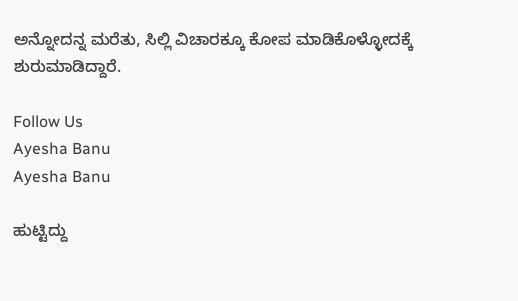ಅನ್ನೋದನ್ನ ಮರೆತು, ಸಿಲ್ಲಿ ವಿಚಾರಕ್ಕೂ ಕೋಪ ಮಾಡಿಕೊಳ್ಳೋದಕ್ಕೆ ಶುರುಮಾಡಿದ್ದಾರೆ.

Follow Us
Ayesha Banu
Ayesha Banu

ಹುಟ್ಟಿದ್ದು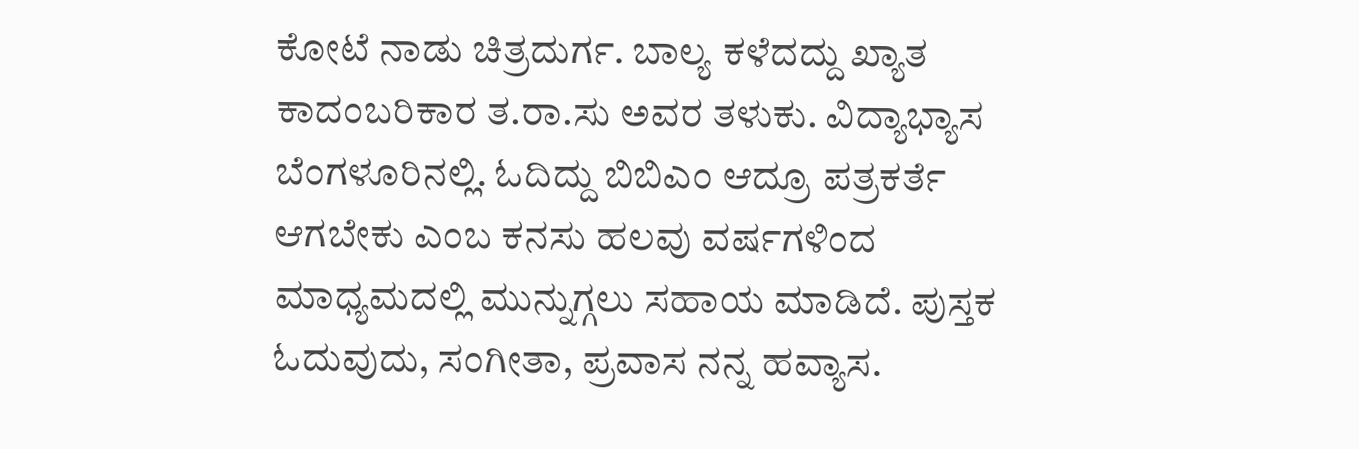ಕೋಟೆ ನಾಡು ಚಿತ್ರದುರ್ಗ. ಬಾಲ್ಯ ಕಳೆದದ್ದು ಖ್ಯಾತ ಕಾದಂಬರಿಕಾರ ತ.ರಾ.ಸು ಅವರ ತಳುಕು. ವಿದ್ಯಾಭ್ಯಾಸ ಬೆಂಗಳೂರಿನಲ್ಲಿ. ಓದಿದ್ದು ಬಿಬಿಎಂ ಆದ್ರೂ ಪತ್ರಕರ್ತೆ ಆಗಬೇಕು ಎಂಬ ಕನಸು ಹಲವು ವರ್ಷಗಳಿಂದ ಮಾಧ್ಯಮದಲ್ಲಿ ಮುನ್ನುಗ್ಗಲು ಸಹಾಯ ಮಾಡಿದೆ. ಪುಸ್ತಕ ಓದುವುದು, ಸಂಗೀತಾ, ಪ್ರವಾಸ ನನ್ನ ಹವ್ಯಾಸ.